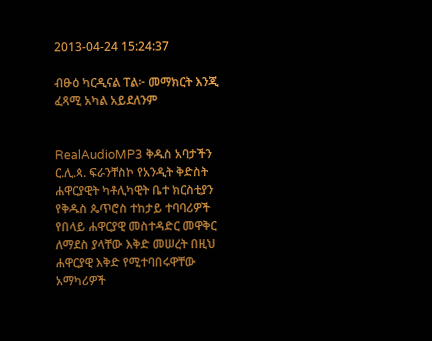2013-04-24 15:24:37

ብፁዕ ካርዲናል ፐል፦ መማክርት እንጂ ፈጻሚ አካል አይደለንም


RealAudioMP3 ቅዱስ አባታችን ር.ሊ.ጳ. ፍራንቸስኮ የአንዲት ቅድስት ሐዋርያዊት ካቶሊካዊት ቤተ ክርስቲያን የቅዱስ ጴጥሮስ ተከታይ ተባባሪዎች የበላይ ሐዋርያዊ መስተዳድር መዋቅር ለማደስ ያላቸው እቅድ መሠረት በዚህ ሐዋርያዊ እቅድ የሚተባበሩዋቸው አማካሪዎች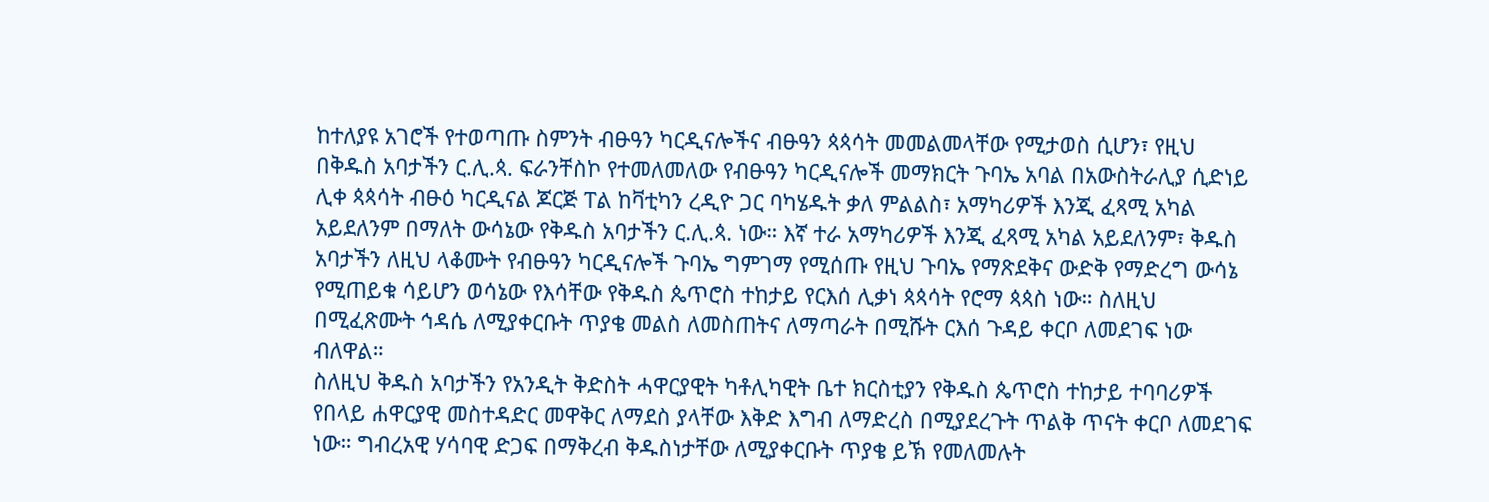ከተለያዩ አገሮች የተወጣጡ ስምንት ብፁዓን ካርዲናሎችና ብፁዓን ጳጳሳት መመልመላቸው የሚታወስ ሲሆን፣ የዚህ በቅዱስ አባታችን ር.ሊ.ጳ. ፍራንቸስኮ የተመለመለው የብፁዓን ካርዲናሎች መማክርት ጉባኤ አባል በአውስትራሊያ ሲድነይ ሊቀ ጳጳሳት ብፁዕ ካርዲናል ጆርጅ ፐል ከቫቲካን ረዲዮ ጋር ባካሄዱት ቃለ ምልልስ፣ አማካሪዎች እንጂ ፈጻሚ አካል አይደለንም በማለት ውሳኔው የቅዱስ አባታችን ር.ሊ.ጳ. ነው። እኛ ተራ አማካሪዎች እንጂ ፈጻሚ አካል አይደለንም፣ ቅዱስ አባታችን ለዚህ ላቆሙት የብፁዓን ካርዲናሎች ጉባኤ ግምገማ የሚሰጡ የዚህ ጉባኤ የማጽደቅና ውድቅ የማድረግ ውሳኔ የሚጠይቁ ሳይሆን ወሳኔው የእሳቸው የቅዱስ ጴጥሮስ ተከታይ የርእሰ ሊቃነ ጳጳሳት የሮማ ጳጳስ ነው። ስለዚህ በሚፈጽሙት ኅዳሴ ለሚያቀርቡት ጥያቄ መልስ ለመስጠትና ለማጣራት በሚሹት ርእሰ ጉዳይ ቀርቦ ለመደገፍ ነው ብለዋል።
ስለዚህ ቅዱስ አባታችን የአንዲት ቅድስት ሓዋርያዊት ካቶሊካዊት ቤተ ክርስቲያን የቅዱስ ጴጥሮስ ተከታይ ተባባሪዎች የበላይ ሐዋርያዊ መስተዳድር መዋቅር ለማደስ ያላቸው እቅድ እግብ ለማድረስ በሚያደረጉት ጥልቅ ጥናት ቀርቦ ለመደገፍ ነው። ግብረአዊ ሃሳባዊ ድጋፍ በማቅረብ ቅዱስነታቸው ለሚያቀርቡት ጥያቄ ይኽ የመለመሉት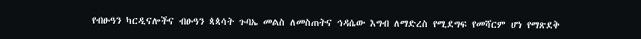የብፁዓን ካርዲናሎችና ብፁዓን ጳጳሳት ጉባኤ መልስ ለመስጠትና ኅዳሴው እግብ ለማድረስ የሚደግፍ የመሻርም ሆነ የማጽደቅ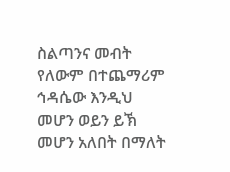ስልጣንና መብት የለውም በተጨማሪም ኅዳሴው እንዲህ መሆን ወይን ይኽ መሆን አለበት በማለት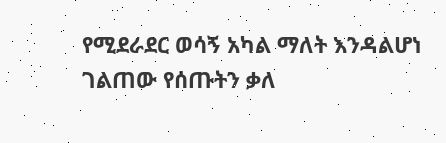የሚደራደር ወሳኝ አካል ማለት እንዳልሆነ ገልጠው የሰጡትን ቃለ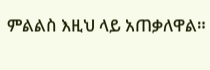ምልልስ እዚህ ላይ አጠቃለዋል።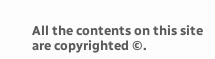All the contents on this site are copyrighted ©.